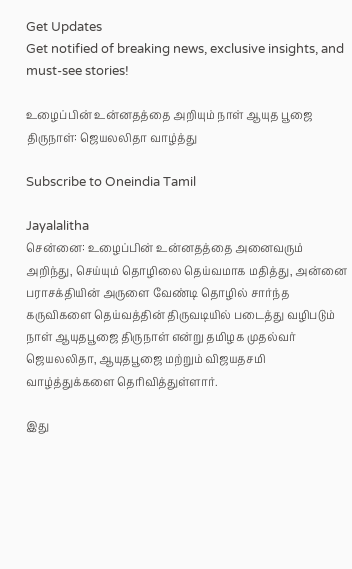Get Updates
Get notified of breaking news, exclusive insights, and must-see stories!

உழைப்பின் உன்னதத்தை அறியும் நாள் ஆயுத பூஜை திருநாள்: ஜெயலலிதா வாழ்த்து

Subscribe to Oneindia Tamil

Jayalalitha
சென்னை: உழைப்பின் உன்னதத்தை அனைவரும் அறிந்து, செய்யும் தொழிலை தெய்வமாக மதித்து, அன்னை பராசக்தியின் அருளை வேண்டி தொழில் சார்ந்த கருவிகளை தெய்வத்தின் திருவடியில் படைத்து வழிபடும் நாள் ஆயுதபூஜை திருநாள் என்று தமிழக முதல்வர் ஜெயலலிதா, ஆயுதபூஜை மற்றும் விஜயதசமி வாழ்த்துக்களை தெரிவித்துள்ளார்.

இது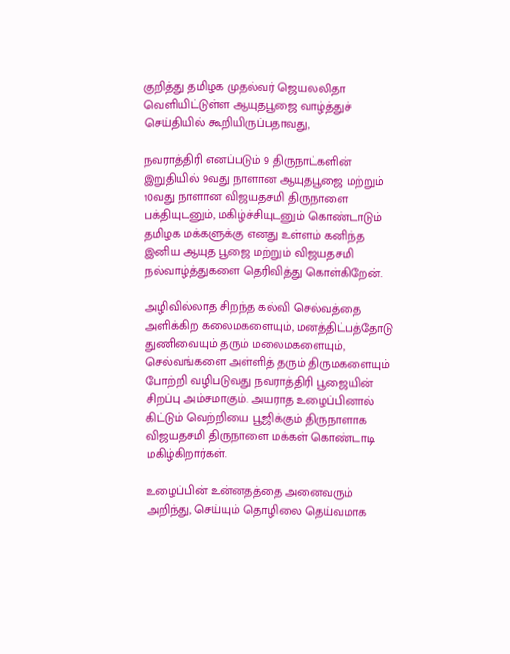குறித்து தமிழக முதல்வர் ஜெயலலிதா வெளியிட்டுள்ள ஆயுதபூஜை வாழ்த்துச் செய்தியில் கூறியிருப்பதாவது,

நவராத்திரி எனப்படும் 9 திருநாட்களின் இறுதியில் 9வது நாளான ஆயுதபூஜை மற்றும் 10வது நாளான விஜயதசமி திருநாளை பக்தியுடனும், மகிழ்ச்சியுடனும் கொண்டாடும் தமிழக மக்களுக்கு எனது உள்ளம் கனிந்த இனிய ஆயுத பூஜை மற்றும் விஜயதசமி நல்வாழ்த்துகளை தெரிவித்து கொள்கிறேன்.

அழிவில்லாத சிறந்த கல்வி செல்வத்தை அளிக்கிற கலைமகளையும், மனத்திட்பத்தோடு துணிவையும் தரும் மலைமகளையும், செல்வங்களை அள்ளித் தரும் திருமகளையும் போற்றி வழிபடுவது நவராத்திரி பூஜையின் சிறப்பு அம்சமாகும். அயராத உழைப்பினால் கிட்டும் வெற்றியை பூஜிக்கும் திருநாளாக விஜயதசமி திருநாளை மக்கள் கொண்டாடி மகிழ்கிறார்கள்.

உழைப்பின் உன்னதத்தை அனைவரும் அறிந்து, செய்யும் தொழிலை தெய்வமாக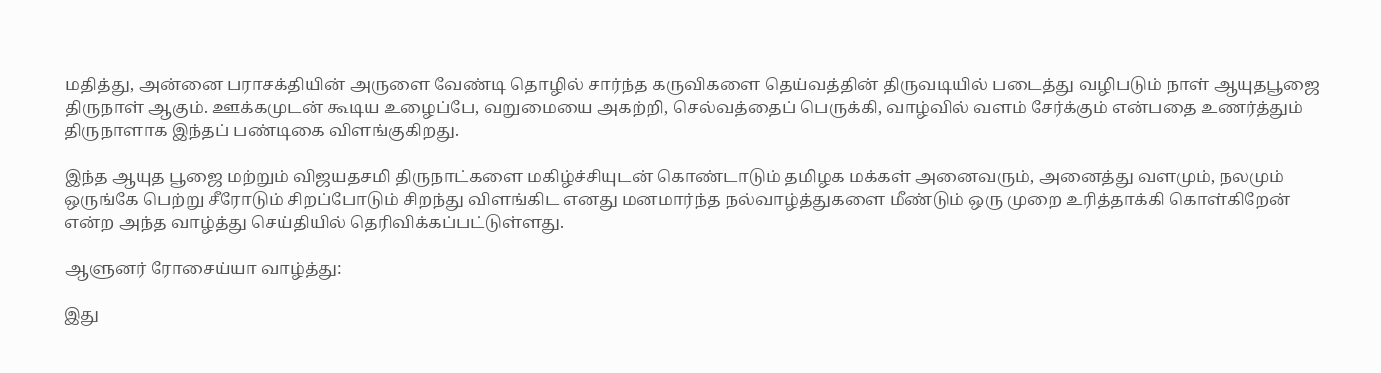மதித்து, அன்னை பராசக்தியின் அருளை வேண்டி தொழில் சார்ந்த கருவிகளை தெய்வத்தின் திருவடியில் படைத்து வழிபடும் நாள் ஆயுதபூஜை திருநாள் ஆகும். ஊக்கமுடன் கூடிய உழைப்பே, வறுமையை அகற்றி, செல்வத்தைப் பெருக்கி, வாழ்வில் வளம் சேர்க்கும் என்பதை உணர்த்தும் திருநாளாக இந்தப் பண்டிகை விளங்குகிறது.

இந்த ஆயுத பூஜை மற்றும் விஜயதசமி திருநாட்களை மகிழ்ச்சியுடன் கொண்டாடும் தமிழக மக்கள் அனைவரும், அனைத்து வளமும், நலமும் ஒருங்கே பெற்று சீரோடும் சிறப்போடும் சிறந்து விளங்கிட எனது மனமார்ந்த நல்வாழ்த்துகளை மீண்டும் ஒரு முறை உரித்தாக்கி கொள்கிறேன் என்ற அந்த வாழ்த்து செய்தியில் தெரிவிக்கப்பட்டுள்ளது.

ஆளுனர் ரோசைய்யா வாழ்த்து:

இது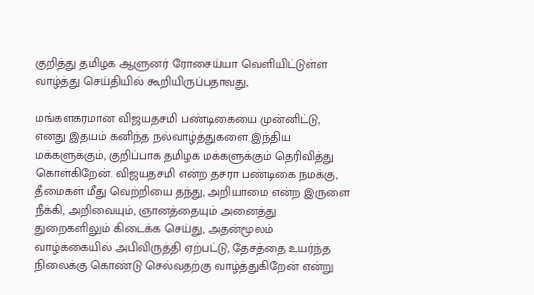குறித்து தமிழக ஆளுனர் ரோசைய்யா வெளியிட்டுள்ள வாழ்த்து செய்தியில் கூறியிருப்பதாவது,

மங்களகரமான விஜயதசமி பண்டிகையை முன்னிட்டு, எனது இதயம் கனிந்த நல்வாழ்த்துகளை இந்திய மக்களுக்கும், குறிப்பாக தமிழக மக்களுக்கும் தெரிவித்து கொள்கிறேன். விஜயதசமி என்ற தசரா பண்டிகை நமக்கு, தீமைகள் மீது வெற்றியை தந்து, அறியாமை என்ற இருளை நீக்கி, அறிவையும், ஞானத்தையும் அனைத்து துறைகளிலும் கிடைக்க செய்து, அதன்மூலம் வாழ்க்கையில் அபிவிருத்தி ஏற்பட்டு, தேசத்தை உயர்ந்த நிலைக்கு கொண்டு செல்வதற்கு வாழ்த்துகிறேன் என்று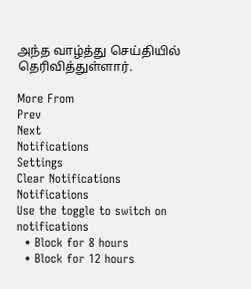அந்த வாழ்த்து செய்தியில் தெரிவித்துள்ளார்.

More From
Prev
Next
Notifications
Settings
Clear Notifications
Notifications
Use the toggle to switch on notifications
  • Block for 8 hours
  • Block for 12 hours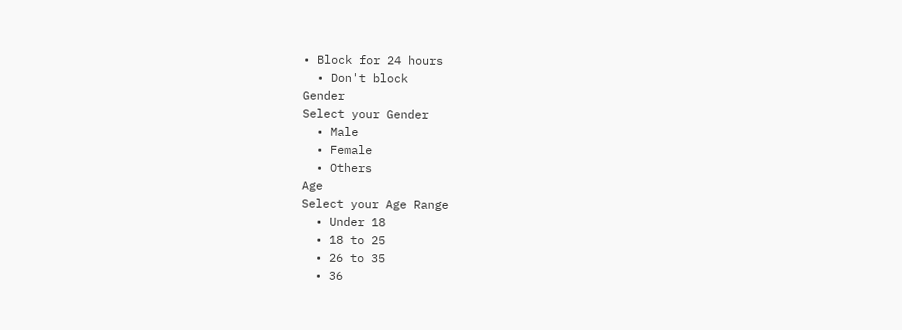• Block for 24 hours
  • Don't block
Gender
Select your Gender
  • Male
  • Female
  • Others
Age
Select your Age Range
  • Under 18
  • 18 to 25
  • 26 to 35
  • 36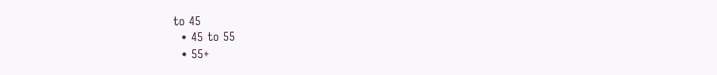to 45
  • 45 to 55
  • 55+